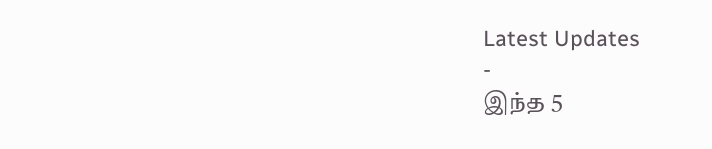Latest Updates
-
இந்த 5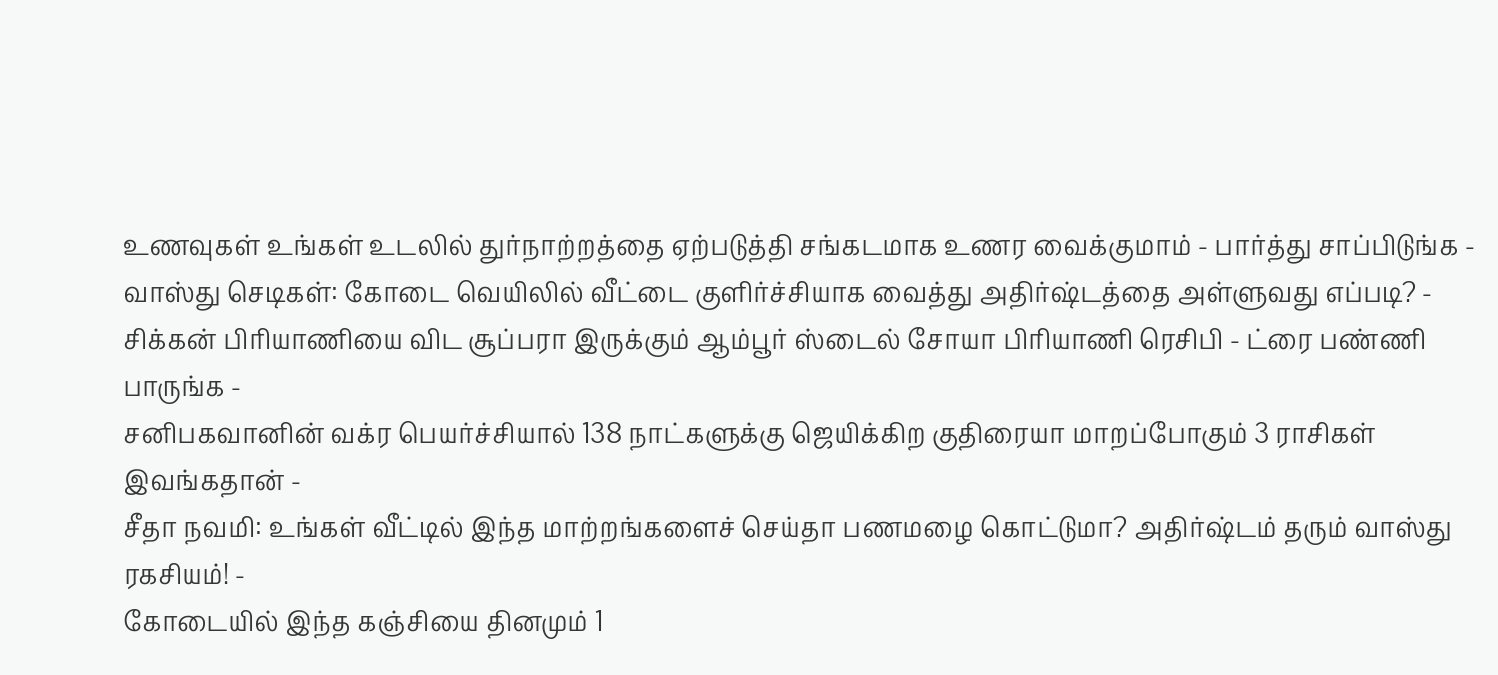உணவுகள் உங்கள் உடலில் துர்நாற்றத்தை ஏற்படுத்தி சங்கடமாக உணர வைக்குமாம் - பார்த்து சாப்பிடுங்க -
வாஸ்து செடிகள்: கோடை வெயிலில் வீட்டை குளிர்ச்சியாக வைத்து அதிர்ஷ்டத்தை அள்ளுவது எப்படி? -
சிக்கன் பிரியாணியை விட சூப்பரா இருக்கும் ஆம்பூர் ஸ்டைல் சோயா பிரியாணி ரெசிபி - ட்ரை பண்ணி பாருங்க -
சனிபகவானின் வக்ர பெயர்ச்சியால் 138 நாட்களுக்கு ஜெயிக்கிற குதிரையா மாறப்போகும் 3 ராசிகள் இவங்கதான் -
சீதா நவமி: உங்கள் வீட்டில் இந்த மாற்றங்களைச் செய்தா பணமழை கொட்டுமா? அதிர்ஷ்டம் தரும் வாஸ்து ரகசியம்! -
கோடையில் இந்த கஞ்சியை தினமும் 1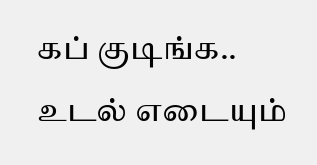கப் குடிங்க.. உடல் எடையும்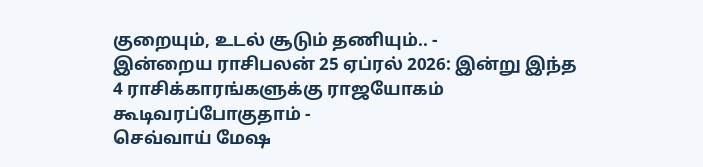குறையும், உடல் சூடும் தணியும்.. -
இன்றைய ராசிபலன் 25 ஏப்ரல் 2026: இன்று இந்த 4 ராசிக்காரங்களுக்கு ராஜயோகம் கூடிவரப்போகுதாம் -
செவ்வாய் மேஷ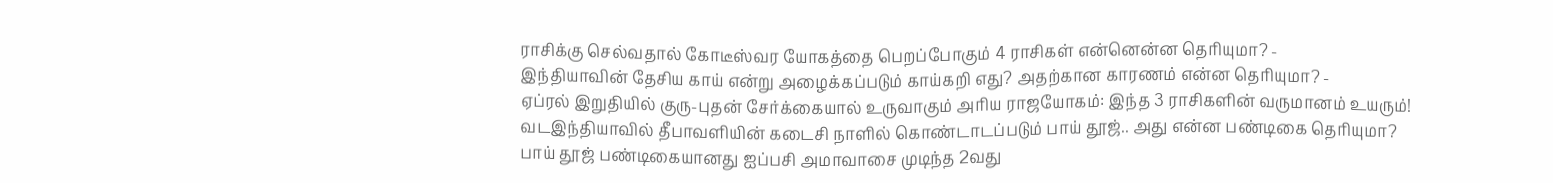ராசிக்கு செல்வதால் கோடீஸ்வர யோகத்தை பெறப்போகும் 4 ராசிகள் என்னென்ன தெரியுமா? -
இந்தியாவின் தேசிய காய் என்று அழைக்கப்படும் காய்கறி எது? அதற்கான காரணம் என்ன தெரியுமா? -
ஏப்ரல் இறுதியில் குரு-புதன் சேர்க்கையால் உருவாகும் அரிய ராஜயோகம்: இந்த 3 ராசிகளின் வருமானம் உயரும்!
வடஇந்தியாவில் தீபாவளியின் கடைசி நாளில் கொண்டாடப்படும் பாய் தூஜ்.. அது என்ன பண்டிகை தெரியுமா?
பாய் தூஜ் பண்டிகையானது ஐப்பசி அமாவாசை முடிந்த 2வது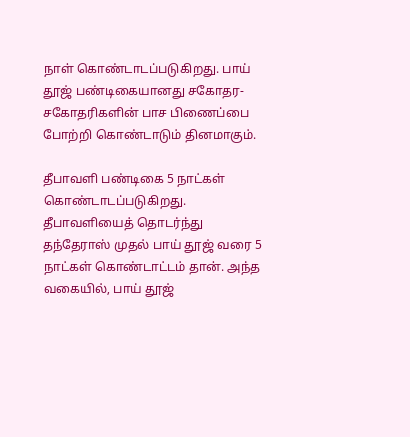நாள் கொண்டாடப்படுகிறது. பாய் தூஜ் பண்டிகையானது சகோதர-சகோதரிகளின் பாச பிணைப்பை போற்றி கொண்டாடும் தினமாகும்.

தீபாவளி பண்டிகை 5 நாட்கள் கொண்டாடப்படுகிறது. தீபாவளியைத் தொடர்ந்து தந்தேராஸ் முதல் பாய் தூஜ் வரை 5 நாட்கள் கொண்டாட்டம் தான். அந்த வகையில், பாய் தூஜ்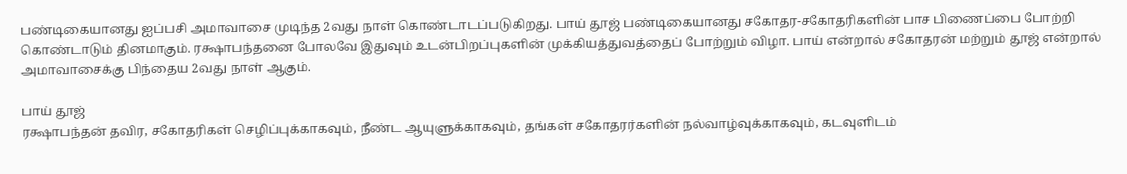பண்டிகையானது ஐப்பசி அமாவாசை முடிந்த 2வது நாள் கொண்டாடப்படுகிறது. பாய் தூஜ் பண்டிகையானது சகோதர-சகோதரிகளின் பாச பிணைப்பை போற்றி கொண்டாடும் தினமாகும். ரக்ஷாபந்தனை போலவே இதுவும் உடன்பிறப்புகளின் முக்கியத்துவத்தைப் போற்றும் விழா. பாய் என்றால் சகோதரன் மற்றும் தூஜ் என்றால் அமாவாசைக்கு பிந்தைய 2வது நாள் ஆகும்.

பாய் தூஜ்
ரக்ஷாபந்தன் தவிர, சகோதரிகள் செழிப்புக்காகவும், நீண்ட ஆயுளுக்காகவும், தங்கள் சகோதரர்களின் நல்வாழ்வுக்காகவும், கடவுளிடம்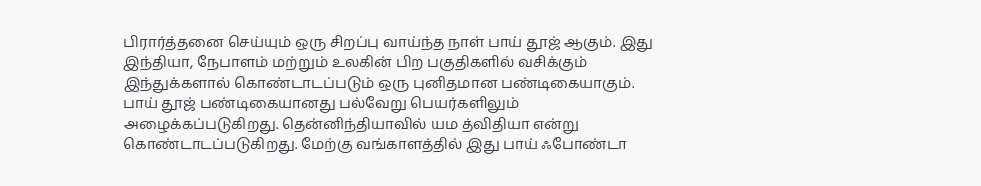பிரார்த்தனை செய்யும் ஒரு சிறப்பு வாய்ந்த நாள் பாய் தூஜ் ஆகும். இது இந்தியா, நேபாளம் மற்றும் உலகின் பிற பகுதிகளில் வசிக்கும் இந்துக்களால் கொண்டாடப்படும் ஒரு புனிதமான பண்டிகையாகும். பாய் தூஜ் பண்டிகையானது பல்வேறு பெயர்களிலும் அழைக்கப்படுகிறது. தென்னிந்தியாவில் யம த்விதியா என்று கொண்டாடப்படுகிறது. மேற்கு வங்காளத்தில் இது பாய் ஃபோண்டா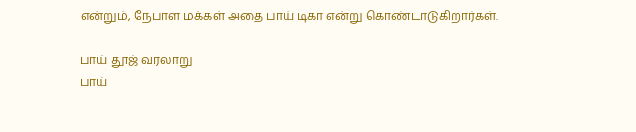என்றும், நேபாள மக்கள் அதை பாய் டிகா என்று கொண்டாடுகிறார்கள்.

பாய் தூஜ் வரலாறு
பாய்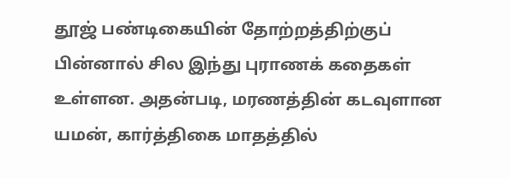தூஜ் பண்டிகையின் தோற்றத்திற்குப் பின்னால் சில இந்து புராணக் கதைகள் உள்ளன. அதன்படி, மரணத்தின் கடவுளான யமன், கார்த்திகை மாதத்தில்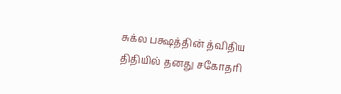சுக்ல பக்ஷத்தின் த்விதிய திதியில் தனது சகோதரி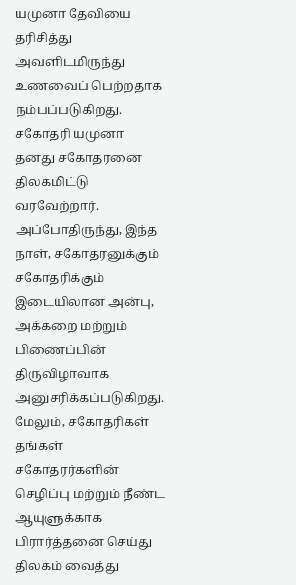யமுனா தேவியை தரிசித்து அவளிடமிருந்து உணவைப் பெற்றதாக நம்பப்படுகிறது. சகோதரி யமுனா தனது சகோதரனை திலகமிட்டு வரவேற்றார். அப்போதிருந்து, இந்த நாள், சகோதரனுக்கும் சகோதரிக்கும் இடையிலான அன்பு, அக்கறை மற்றும் பிணைப்பின் திருவிழாவாக அனுசரிக்கப்படுகிறது. மேலும், சகோதரிகள் தங்கள் சகோதரர்களின் செழிப்பு மற்றும் நீண்ட ஆயுளுக்காக பிரார்த்தனை செய்து திலகம் வைத்து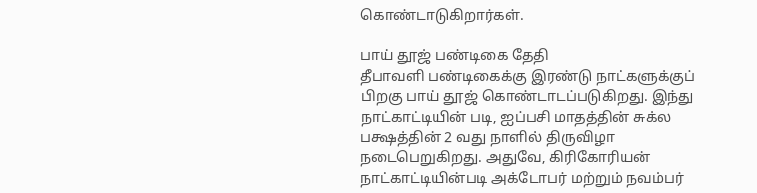கொண்டாடுகிறார்கள்.

பாய் தூஜ் பண்டிகை தேதி
தீபாவளி பண்டிகைக்கு இரண்டு நாட்களுக்குப் பிறகு பாய் தூஜ் கொண்டாடப்படுகிறது. இந்து நாட்காட்டியின் படி, ஐப்பசி மாதத்தின் சுக்ல பக்ஷத்தின் 2 வது நாளில் திருவிழா நடைபெறுகிறது. அதுவே, கிரிகோரியன் நாட்காட்டியின்படி அக்டோபர் மற்றும் நவம்பர்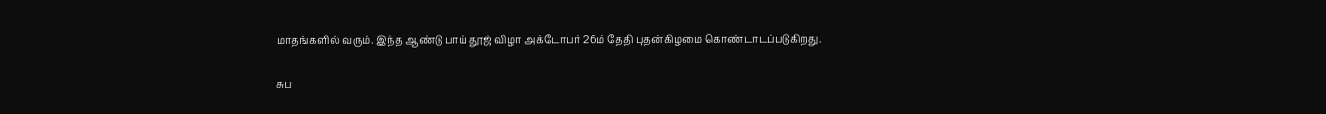மாதங்களில் வரும். இந்த ஆண்டு பாய் தூஜ் விழா அக்டோபர் 26ம் தேதி புதன்கிழமை கொண்டாடப்படுகிறது.

சுப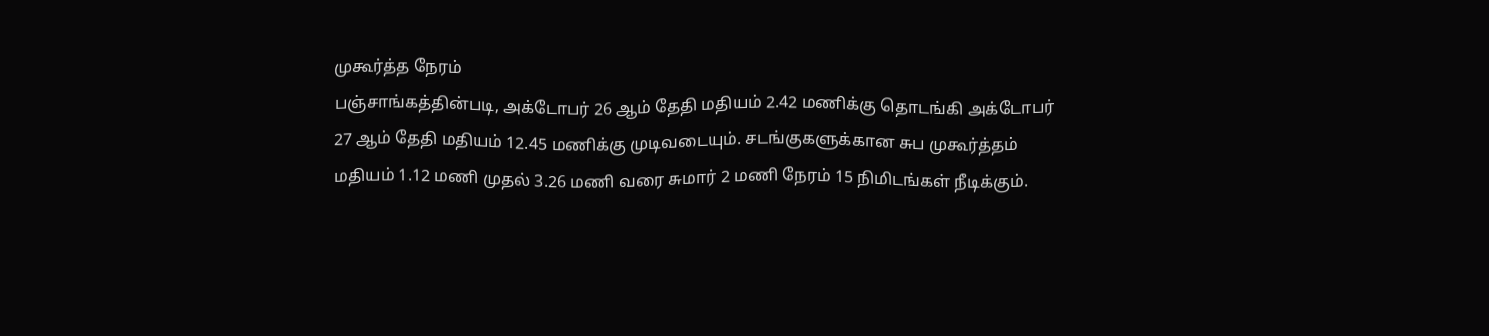முகூர்த்த நேரம்
பஞ்சாங்கத்தின்படி, அக்டோபர் 26 ஆம் தேதி மதியம் 2.42 மணிக்கு தொடங்கி அக்டோபர் 27 ஆம் தேதி மதியம் 12.45 மணிக்கு முடிவடையும். சடங்குகளுக்கான சுப முகூர்த்தம் மதியம் 1.12 மணி முதல் 3.26 மணி வரை சுமார் 2 மணி நேரம் 15 நிமிடங்கள் நீடிக்கும்.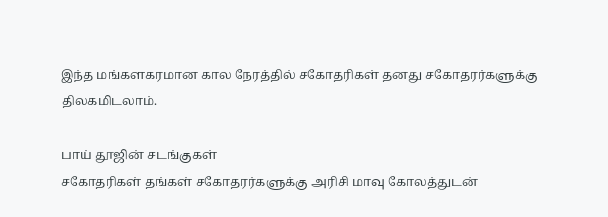இந்த மங்களகரமான கால நேரத்தில் சகோதரிகள் தனது சகோதரர்களுக்கு திலகமிடலாம்.

பாய் தூஜின் சடங்குகள்
சகோதரிகள் தங்கள் சகோதரர்களுக்கு அரிசி மாவு கோலத்துடன்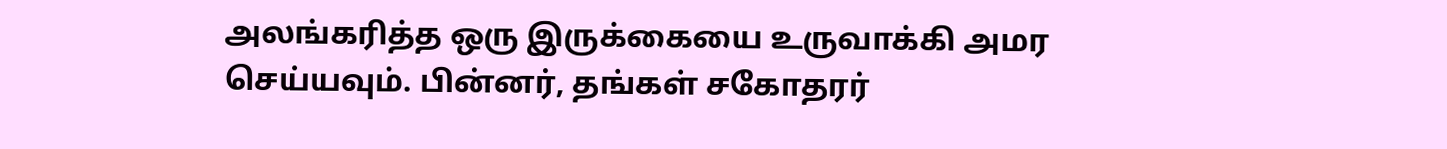அலங்கரித்த ஒரு இருக்கையை உருவாக்கி அமர செய்யவும். பின்னர், தங்கள் சகோதரர்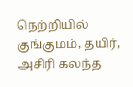நெற்றியில் குங்குமம், தயிர், அசிரி கலந்த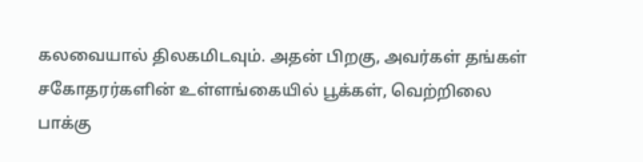கலவையால் திலகமிடவும். அதன் பிறகு, அவர்கள் தங்கள் சகோதரர்களின் உள்ளங்கையில் பூக்கள், வெற்றிலை பாக்கு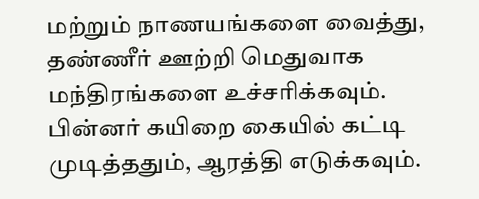மற்றும் நாணயங்களை வைத்து, தண்ணீர் ஊற்றி மெதுவாக மந்திரங்களை உச்சரிக்கவும். பின்னர் கயிறை கையில் கட்டி முடித்ததும், ஆரத்தி எடுக்கவும்.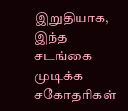இறுதியாக, இந்த சடங்கை முடிக்க சகோதரிகள்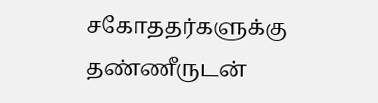சகோததர்களுக்கு தண்ணீருடன்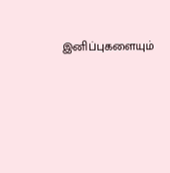இனிப்புகளையும்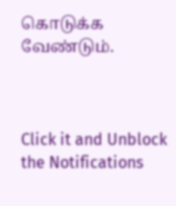கொடுக்க வேண்டும்.



Click it and Unblock the Notifications